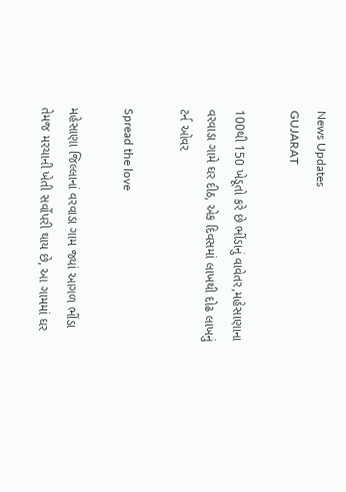News Updates
GUJARAT

100થી 150 ખેડૂતો કરે છે ભીંડાનું વાવેતર,મહેસાણાના વરવાડા ગામે ઘર દીઠ, એક દિવસમાં લાખથી દોઢ લાખનું ટર્ન ઓવર

Spread the love

મહેસાણા જિલ્લાનાં વરવાડા ગામ જ્યાં આગળ ભીંડા તેમજ મરચાની ખેતી સર્વોપરી થાય છે, આ ગામમાં ઘર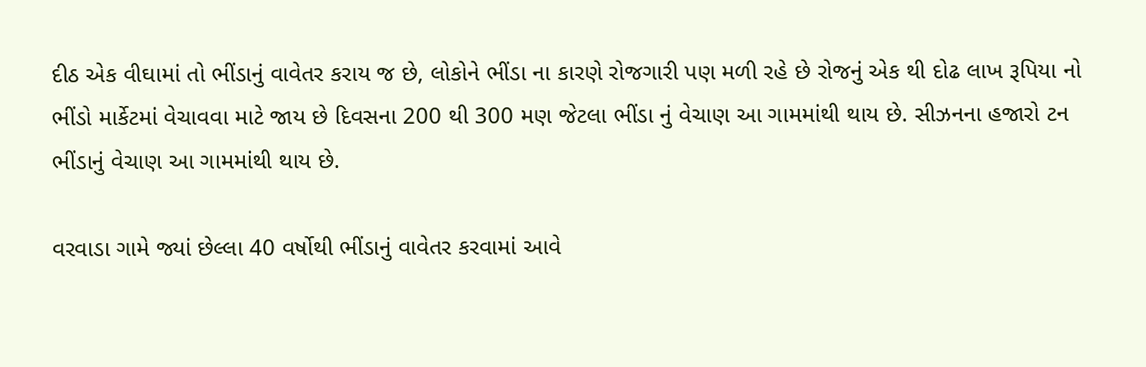દીઠ એક વીઘામાં તો ભીંડાનું વાવેતર કરાય જ છે, લોકોને ભીંડા ના કારણે રોજગારી પણ મળી રહે છે રોજનું એક થી દોઢ લાખ રૂપિયા નો ભીંડો માર્કેટમાં વેચાવવા માટે જાય છે દિવસના 200 થી 300 મણ જેટલા ભીંડા નું વેચાણ આ ગામમાંથી થાય છે. સીઝનના હજારો ટન ભીંડાનું વેચાણ આ ગામમાંથી થાય છે.

વરવાડા ગામે જ્યાં છેલ્લા 40 વર્ષોથી ભીંડાનું વાવેતર કરવામાં આવે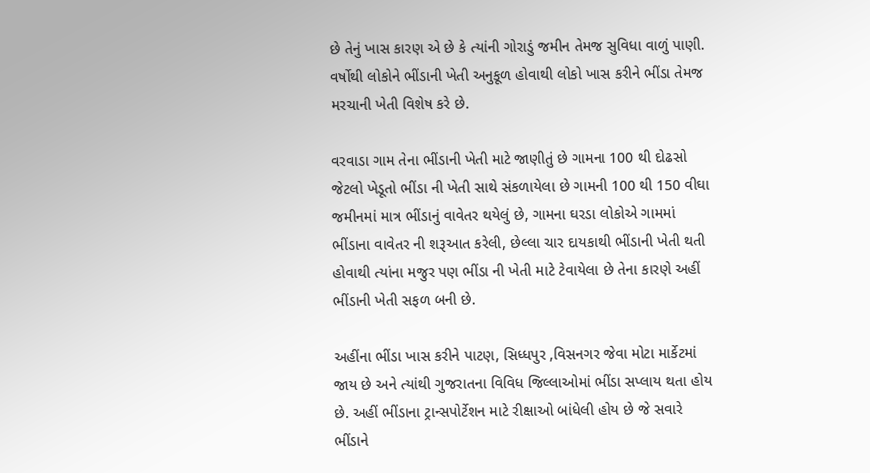છે તેનું ખાસ કારણ એ છે કે ત્યાંની ગોરાડું જમીન તેમજ સુવિધા વાળું પાણી. વર્ષોથી લોકોને ભીંડાની ખેતી અનુકૂળ હોવાથી લોકો ખાસ કરીને ભીંડા તેમજ મરચાની ખેતી વિશેષ કરે છે.

વરવાડા ગામ તેના ભીંડાની ખેતી માટે જાણીતું છે ગામના 100 થી દોઢસો જેટલો ખેડૂતો ભીંડા ની ખેતી સાથે સંકળાયેલા છે ગામની 100 થી 150 વીઘા જમીનમાં માત્ર ભીંડાનું વાવેતર થયેલું છે, ગામના ઘરડા લોકોએ ગામમાં ભીંડાના વાવેતર ની શરૂઆત કરેલી, છેલ્લા ચાર દાયકાથી ભીંડાની ખેતી થતી હોવાથી ત્યાંના મજુર પણ ભીંડા ની ખેતી માટે ટેવાયેલા છે તેના કારણે અહીં ભીંડાની ખેતી સફળ બની છે.

અહીંના ભીંડા ખાસ કરીને પાટણ, સિધ્ધપુર ,વિસનગર જેવા મોટા માર્કેટમાં જાય છે અને ત્યાંથી ગુજરાતના વિવિધ જિલ્લાઓમાં ભીંડા સપ્લાય થતા હોય છે. અહીં ભીંડાના ટ્રાન્સપોર્ટેશન માટે રીક્ષાઓ બાંધેલી હોય છે જે સવારે ભીંડાને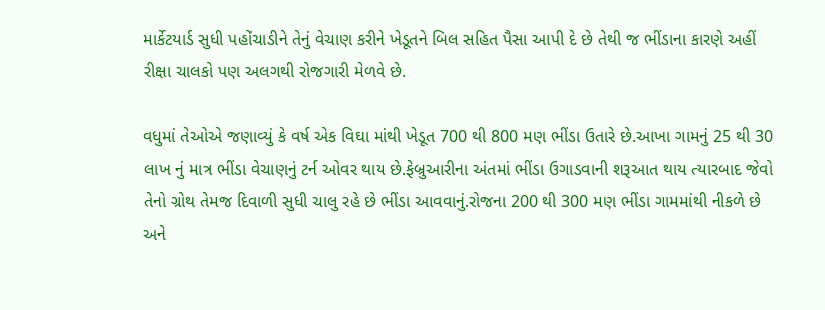માર્કેટયાર્ડ સુધી પહોંચાડીને તેનું વેચાણ કરીને ખેડૂતને બિલ સહિત પૈસા આપી દે છે તેથી જ ભીંડાના કારણે અહીં રીક્ષા ચાલકો પણ અલગથી રોજગારી મેળવે છે.

વધુમાં તેઓએ જણાવ્યું કે વર્ષ એક વિઘા માંથી ખેડૂત 700 થી 800 મણ ભીંડા ઉતારે છે.આખા ગામનું 25 થી 30 લાખ નું માત્ર ભીંડા વેચાણનું ટર્ન ઓવર થાય છે.ફેબ્રુઆરીના અંતમાં ભીંડા ઉગાડવાની શરૂઆત થાય ત્યારબાદ જેવો તેનો ગ્રોથ તેમજ દિવાળી સુધી ચાલુ રહે છે ભીંડા આવવાનું.રોજના 200 થી 300 મણ ભીંડા ગામમાંથી નીકળે છે અને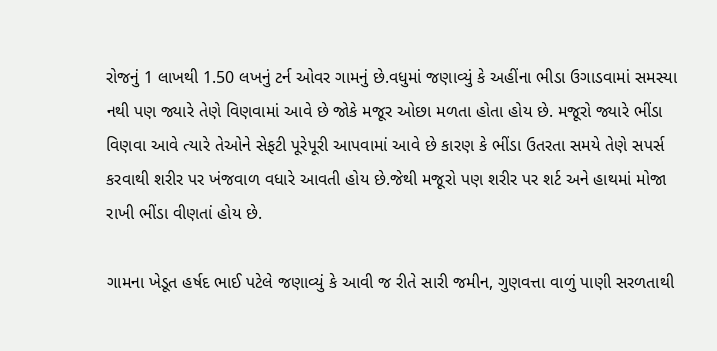રોજનું 1 લાખથી 1.50 લખનું ટર્ન ઓવર ગામનું છે.વધુમાં જણાવ્યું કે અહીંના ભીડા ઉગાડવામાં સમસ્યા નથી પણ જ્યારે તેણે વિણવામાં આવે છે જોકે મજૂર ઓછા મળતા હોતા હોય છે. મજૂરો જ્યારે ભીંડા વિણવા આવે ત્યારે તેઓને સેફટી પૂરેપૂરી આપવામાં આવે છે કારણ કે ભીંડા ઉતરતા સમયે તેણે સપર્સ કરવાથી શરીર પર ખંજવાળ વધારે આવતી હોય છે.જેથી મજૂરો પણ શરીર પર શર્ટ અને હાથમાં મોજા રાખી ભીંડા વીણતાં હોય છે.

ગામના ખેડૂત હર્ષદ ભાઈ પટેલે જણાવ્યું કે આવી જ રીતે સારી જમીન, ગુણવત્તા વાળું પાણી સરળતાથી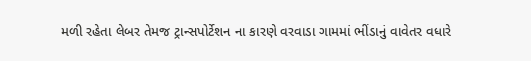મળી રહેતા લેબર તેમજ ટ્રાન્સપોર્ટેશન ના કારણે વરવાડા ગામમાં ભીંડાનું વાવેતર વધારે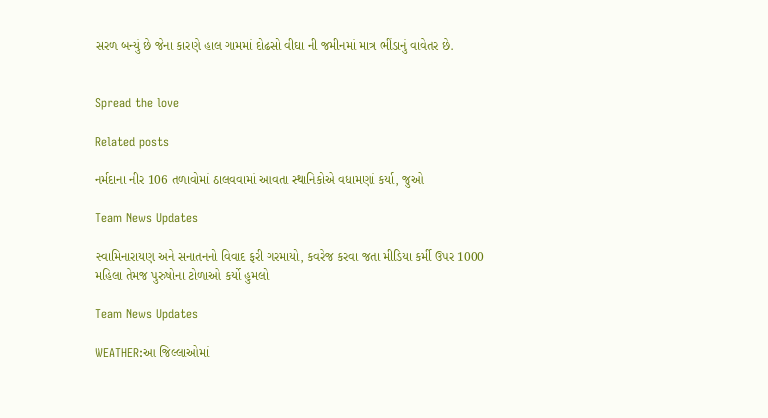સરળ બન્યું છે જેના કારણે હાલ ગામમાં દોઢસો વીઘા ની જમીનમાં માત્ર ભીંડાનું વાવેતર છે.


Spread the love

Related posts

નર્મદાના નીર 106 તળાવોમાં ઠાલવવામાં આવતા સ્થાનિકોએ વધામણાં કર્યા, જુઓ

Team News Updates

સ્વામિનારાયણ અને સનાતનનો વિવાદ ફરી ગરમાયો, કવરેજ કરવા જતા મીડિયા કર્મી ઉપર 1000 મહિલા તેમજ પુરુષોના ટોળાઓ કર્યો હુમલો

Team News Updates

WEATHER:આ જિલ્લાઓમાં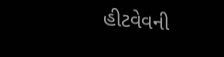હીટવેવની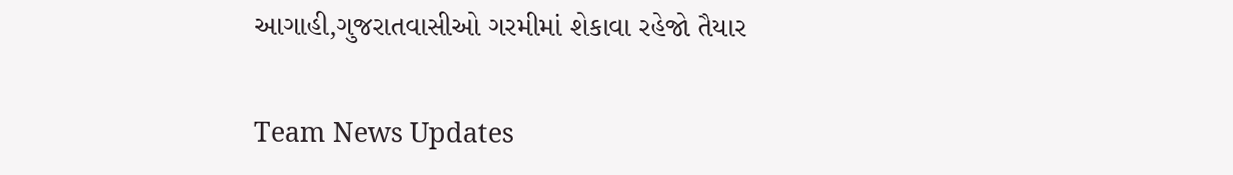આગાહી,ગુજરાતવાસીઓ ગરમીમાં શેકાવા રહેજો તૈયાર

Team News Updates